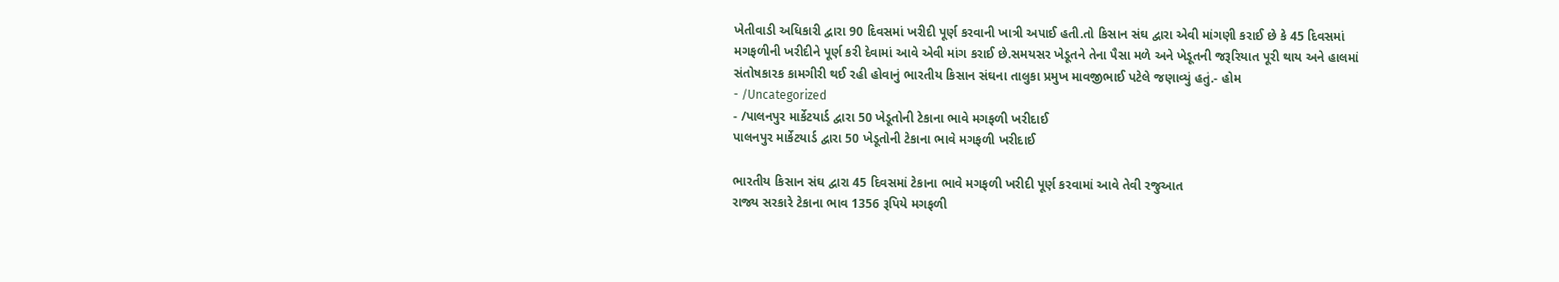ખેતીવાડી અધિકારી દ્વારા 90 દિવસમાં ખરીદી પૂર્ણ કરવાની ખાત્રી અપાઈ હતી.તો કિસાન સંઘ દ્વારા એવી માંગણી કરાઈ છે કે 45 દિવસમાં મગફળીની ખરીદીને પૂર્ણ કરી દેવામાં આવે એવી માંગ કરાઈ છે.સમયસર ખેડૂતને તેના પૈસા મળે અને ખેડૂતની જરૂરિયાત પૂરી થાય અને હાલમાં સંતોષકારક કામગીરી થઈ રહી હોવાનું ભારતીય કિસાન સંઘના તાલુકા પ્રમુખ માવજીભાઈ પટેલે જણાવ્યું હતું.- હોમ
- /Uncategorized
- /પાલનપુર માર્કેટયાર્ડ દ્વારા 50 ખેડૂતોની ટેકાના ભાવે મગફળી ખરીદાઈ
પાલનપુર માર્કેટયાર્ડ દ્વારા 50 ખેડૂતોની ટેકાના ભાવે મગફળી ખરીદાઈ

ભારતીય કિસાન સંઘ દ્વારા 45 દિવસમાં ટેકાના ભાવે મગફળી ખરીદી પૂર્ણ કરવામાં આવે તેવી રજુઆત
રાજ્ય સરકારે ટેકાના ભાવ 1356 રૂપિયે મગફળી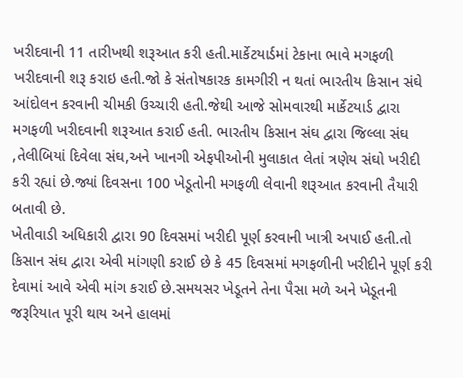ખરીદવાની 11 તારીખથી શરૂઆત કરી હતી.માર્કેટયાર્ડમાં ટેકાના ભાવે મગફળી ખરીદવાની શરૂ કરાઇ હતી.જો કે સંતોષકારક કામગીરી ન થતાં ભારતીય કિસાન સંઘે આંદોલન કરવાની ચીમકી ઉચ્ચારી હતી.જેથી આજે સોમવારથી માર્કેટયાર્ડ દ્વારા મગફળી ખરીદવાની શરૂઆત કરાઈ હતી. ભારતીય કિસાન સંઘ દ્વારા જિલ્લા સંઘ ,તેલીબિયાં દિવેલા સંઘ,અને ખાનગી એફપીઓની મુલાકાત લેતાં ત્રણેય સંઘો ખરીદી કરી રહ્યાં છે.જ્યાં દિવસના 100 ખેડૂતોની મગફળી લેવાની શરૂઆત કરવાની તૈયારી બતાવી છે.
ખેતીવાડી અધિકારી દ્વારા 90 દિવસમાં ખરીદી પૂર્ણ કરવાની ખાત્રી અપાઈ હતી.તો કિસાન સંઘ દ્વારા એવી માંગણી કરાઈ છે કે 45 દિવસમાં મગફળીની ખરીદીને પૂર્ણ કરી દેવામાં આવે એવી માંગ કરાઈ છે.સમયસર ખેડૂતને તેના પૈસા મળે અને ખેડૂતની જરૂરિયાત પૂરી થાય અને હાલમાં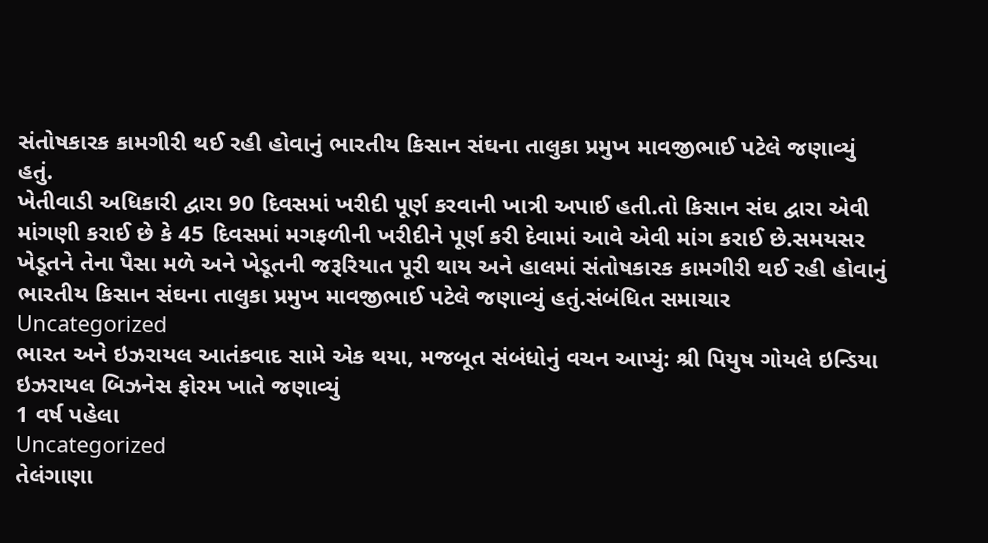સંતોષકારક કામગીરી થઈ રહી હોવાનું ભારતીય કિસાન સંઘના તાલુકા પ્રમુખ માવજીભાઈ પટેલે જણાવ્યું હતું.
ખેતીવાડી અધિકારી દ્વારા 90 દિવસમાં ખરીદી પૂર્ણ કરવાની ખાત્રી અપાઈ હતી.તો કિસાન સંઘ દ્વારા એવી માંગણી કરાઈ છે કે 45 દિવસમાં મગફળીની ખરીદીને પૂર્ણ કરી દેવામાં આવે એવી માંગ કરાઈ છે.સમયસર ખેડૂતને તેના પૈસા મળે અને ખેડૂતની જરૂરિયાત પૂરી થાય અને હાલમાં સંતોષકારક કામગીરી થઈ રહી હોવાનું ભારતીય કિસાન સંઘના તાલુકા પ્રમુખ માવજીભાઈ પટેલે જણાવ્યું હતું.સંબંધિત સમાચાર
Uncategorized
ભારત અને ઇઝરાયલ આતંકવાદ સામે એક થયા, મજબૂત સંબંધોનું વચન આપ્યું: શ્રી પિયુષ ગોયલે ઇન્ડિયા ઇઝરાયલ બિઝનેસ ફોરમ ખાતે જણાવ્યું
1 વર્ષ પહેલા
Uncategorized
તેલંગાણા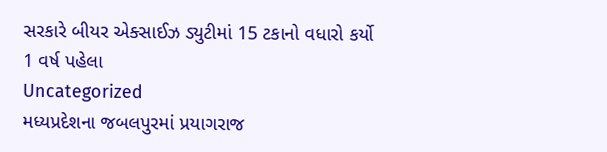સરકારે બીયર એક્સાઈઝ ડ્યુટીમાં 15 ટકાનો વધારો કર્યો
1 વર્ષ પહેલા
Uncategorized
મધ્યપ્રદેશના જબલપુરમાં પ્રયાગરાજ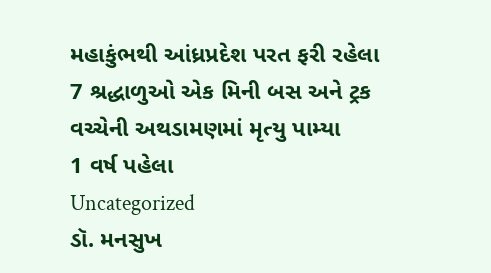મહાકુંભથી આંધ્રપ્રદેશ પરત ફરી રહેલા 7 શ્રદ્ધાળુઓ એક મિની બસ અને ટ્રક વચ્ચેની અથડામણમાં મૃત્યુ પામ્યા
1 વર્ષ પહેલા
Uncategorized
ડૉ. મનસુખ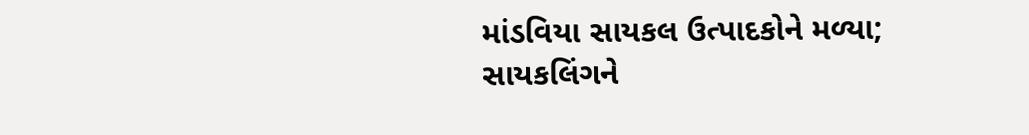માંડવિયા સાયકલ ઉત્પાદકોને મળ્યા; સાયકલિંગને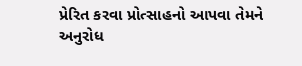પ્રેરિત કરવા પ્રોત્સાહનો આપવા તેમને અનુરોધ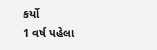કર્યો
1 વર્ષ પહેલા